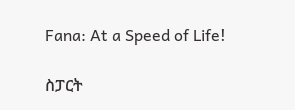Fana: At a Speed of Life!

ስፓርት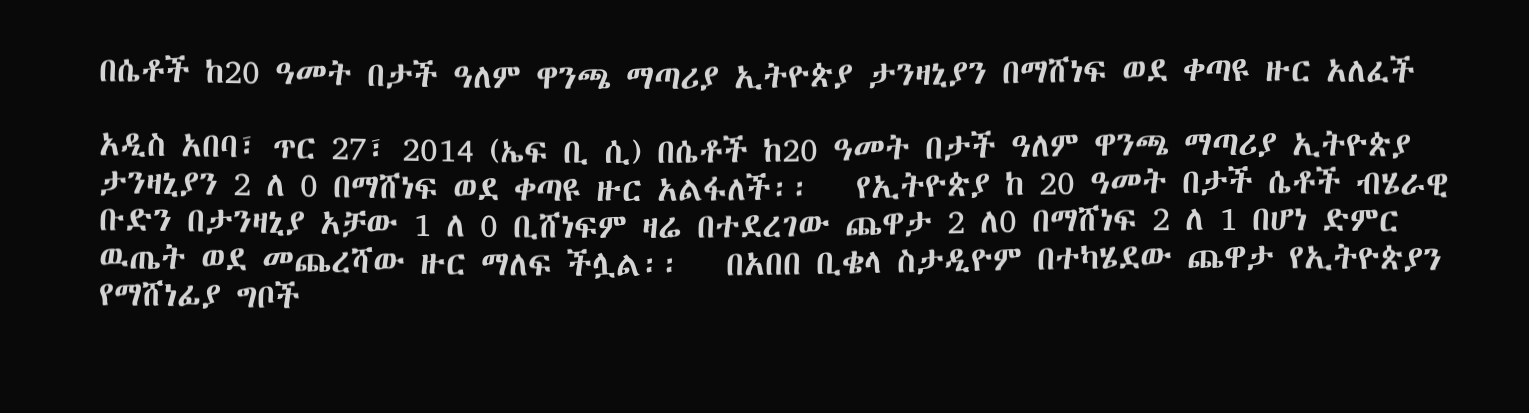በሴቶች ከ20 ዓመት በታች ዓለም ዋንጫ ማጣሪያ ኢትዮጵያ ታንዛኒያን በማሸነፍ ወደ ቀጣዩ ዙር አለፈች

አዲስ አበባ፣ ጥር 27፣ 2014 (ኤፍ ቢ ሲ) በሴቶች ከ20 ዓመት በታች ዓለም ዋንጫ ማጣሪያ ኢትዮጵያ ታንዛኒያን 2 ለ 0 በማሸነፍ ወደ ቀጣዩ ዙር አልፋለች፡፡   የኢትዮጵያ ከ 20 ዓመት በታች ሴቶች ብሄራዊ ቡድን በታንዛኒያ አቻው 1 ለ 0 ቢሸነፍም ዛሬ በተደረገው ጨዋታ 2 ለ0 በማሸነፍ 2 ለ 1 በሆነ ድምር ዉጤት ወደ መጨረሻው ዙር ማለፍ ችሏል፡፡   በአበበ ቢቄላ ስታዲዮም በተካሄደው ጨዋታ የኢትዮጵያን የማሸነፊያ ግቦች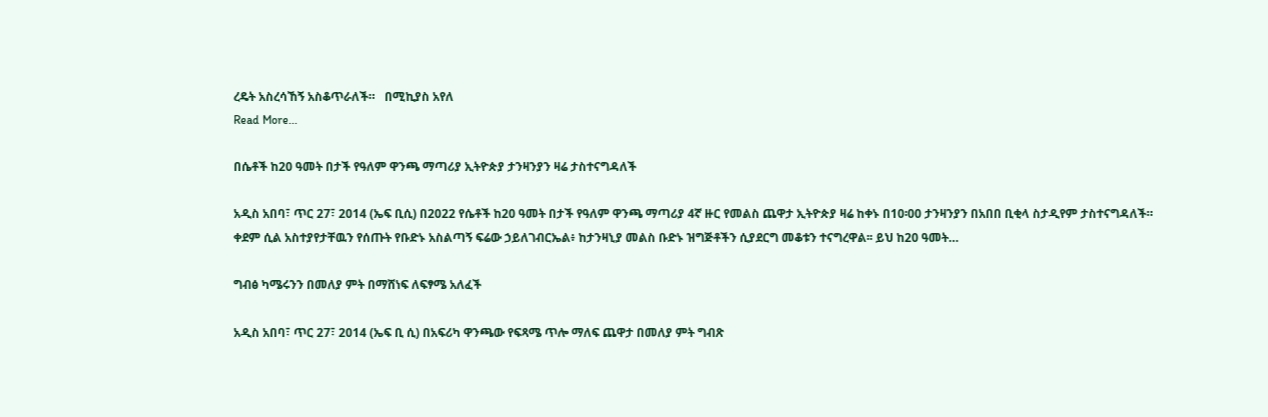ረዴት አስረሳኸኝ አስቆጥራለች።   በሚኪያስ አየለ
Read More...

በሴቶች ከ20 ዓመት በታች የዓለም ዋንጫ ማጣሪያ ኢትዮጵያ ታንዛንያን ዛሬ ታስተናግዳለች

አዲስ አበባ፣ ጥር 27፣ 2014 (ኤፍ ቢሲ) በ2022 የሴቶች ከ20 ዓመት በታች የዓለም ዋንጫ ማጣሪያ 4ኛ ዙር የመልስ ጨዋታ ኢትዮጵያ ዛሬ ከቀኑ በ10፡00 ታንዛንያን በአበበ ቢቂላ ስታዲየም ታስተናግዳለች። ቀደም ሲል አስተያየታቸዉን የሰጡት የቡድኑ አስልጣኝ ፍሬው ኃይለገብርኤል፥ ከታንዛኒያ መልስ ቡድኑ ዝግጅቶችን ሲያደርግ መቆቱን ተናግረዋል፡፡ ይህ ከ20 ዓመት…

ግብፅ ካሜሩንን በመለያ ምት በማሸነፍ ለፍፃሜ አለፈች

አዲስ አበባ፣ ጥር 27፣ 2014 (ኤፍ ቢ ሲ) በአፍሪካ ዋንጫው የፍጻሜ ጥሎ ማለፍ ጨዋታ በመለያ ምት ግብጽ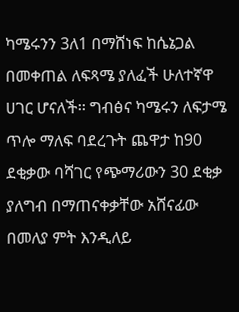ካሜሩንን 3ለ1 በማሸነፍ ከሴኔጋል በመቀጠል ለፍጻሜ ያለፈች ሁለተኛዋ ሀገር ሆናለች፡፡ ግብፅና ካሜሩን ለፍታሜ ጥሎ ማለፍ ባደረጉት ጨዋታ ከ90 ደቂቃው ባሻገር የጭማሪውን 30 ደቂቃ ያለግብ በማጠናቀቃቸው አሸናፊው በመለያ ምት እንዲለይ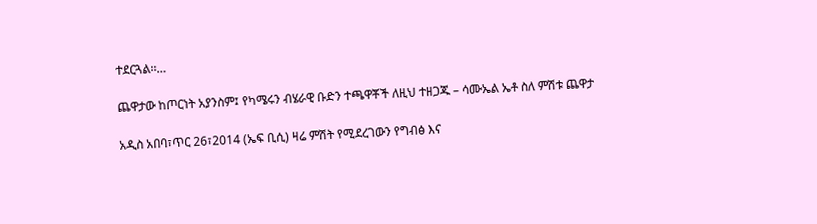ተደርጓል፡፡…

ጨዋታው ከጦርነት አያንስም፤ የካሜሩን ብሄራዊ ቡድን ተጫዋቾች ለዚህ ተዘጋጁ – ሳሙኤል ኤቶ ስለ ምሽቱ ጨዋታ

አዲስ አበባ፣ጥር 26፣2014 (ኤፍ ቢሲ) ዛሬ ምሽት የሚደረገውን የግብፅ እና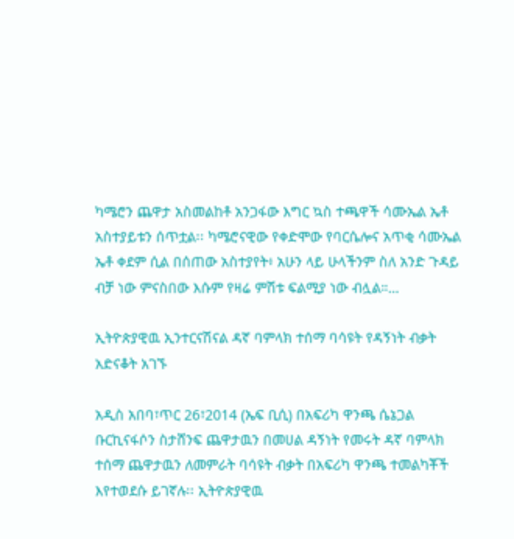ካሜሮን ጨዋታ አስመልከቶ አንጋፋው እግር ኳስ ተጫዋች ሳሙኤል ኤቶ አስተያይቱን ሰጥቷል፡፡ ካሜሮናዊው የቀድሞው የባርሴሎና አጥቂ ሳሙኤል ኤቶ ቀደም ሲል በሰጠው አስተያየት፥ አሁን ላይ ሁላችንም ስለ አንድ ጉዳይ ብቻ ነው ምናስበው እሱም የዛሬ ምሽቱ ፍልሚያ ነው ብሏል።…

ኢትዮጵያዊዉ ኢንተርናሽናል ዳኛ ባምላክ ተሰማ ባሳዩት የዳኝነት ብቃት አድናቆት አገኙ

አዲስ አበባ፣ጥር 26፣2014 (ኤፍ ቢሲ) በአፍሪካ ዋንጫ ሴኔጋል ቡርኪናፋሶን ስታሸንፍ ጨዋታዉን በመሀል ዳኝነት የመሩት ዳኛ ባምላክ ተሰማ ጨዋታዉን ለመምራት ባሳዩት ብቃት በአፍሪካ ዋንጫ ተመልካቾች እየተወደሱ ይገኛሉ፡፡ ኢትዮጵያዊዉ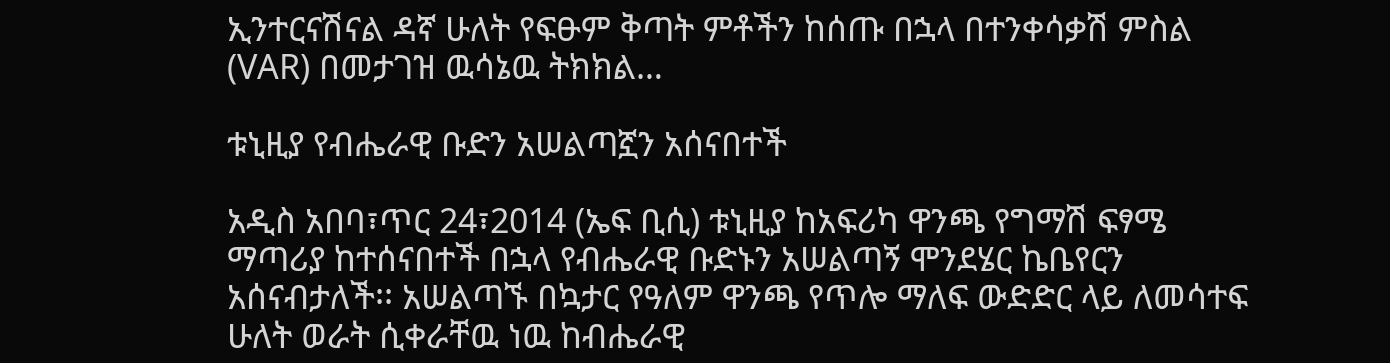ኢንተርናሽናል ዳኛ ሁለት የፍፁም ቅጣት ምቶችን ከሰጡ በኋላ በተንቀሳቃሽ ምስል (VAR) በመታገዝ ዉሳኔዉ ትክክል…

ቱኒዚያ የብሔራዊ ቡድን አሠልጣኟን አሰናበተች

አዲስ አበባ፣ጥር 24፣2014 (ኤፍ ቢሲ) ቱኒዚያ ከአፍሪካ ዋንጫ የግማሽ ፍፃሜ ማጣሪያ ከተሰናበተች በኋላ የብሔራዊ ቡድኑን አሠልጣኝ ሞንደሄር ኬቤየርን አሰናብታለች፡፡ አሠልጣኙ በኳታር የዓለም ዋንጫ የጥሎ ማለፍ ውድድር ላይ ለመሳተፍ ሁለት ወራት ሲቀራቸዉ ነዉ ከብሔራዊ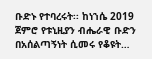ቡድኑ የተባረሩት፡፡ ከነኀሴ 2019 ጀምሮ የቱኒዚያን ብሔራዊ ቡድን በአሰልጣኝነት ሲመሩ የቆዩት…